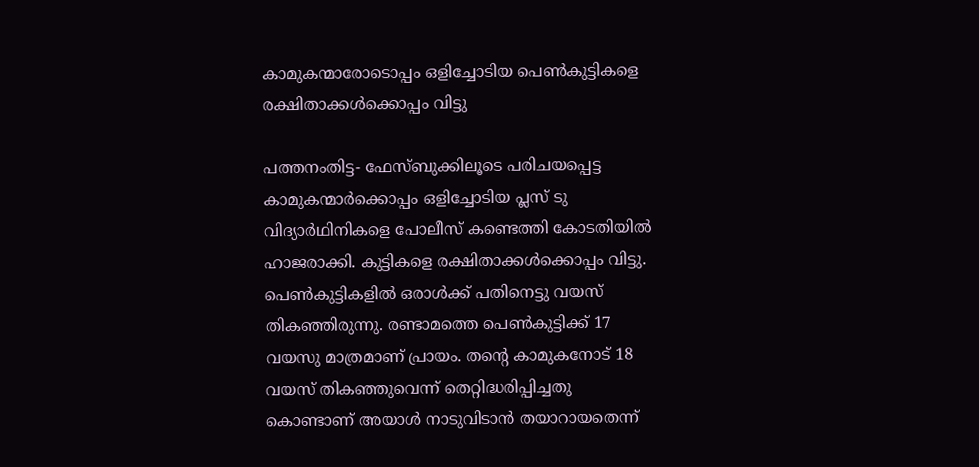കാമുകന്മാരോടൊപ്പം ഒളിച്ചോടിയ പെണ്‍കുട്ടികളെ രക്ഷിതാക്കള്‍ക്കൊപ്പം വിട്ടു

പത്തനംതിട്ട- ഫേസ്ബുക്കിലൂടെ പരിചയപ്പെട്ട കാമുകന്മാര്‍ക്കൊപ്പം ഒളിച്ചോടിയ പ്ലസ് ടു വിദ്യാര്‍ഥിനികളെ പോലീസ് കണ്ടെത്തി കോടതിയില്‍ ഹാജരാക്കി. കുട്ടികളെ രക്ഷിതാക്കള്‍ക്കൊപ്പം വിട്ടു.
പെണ്‍കുട്ടികളില്‍ ഒരാള്‍ക്ക് പതിനെട്ടു വയസ് തികഞ്ഞിരുന്നു. രണ്ടാമത്തെ പെണ്‍കുട്ടിക്ക് 17 വയസു മാത്രമാണ് പ്രായം. തന്റെ കാമുകനോട് 18 വയസ് തികഞ്ഞുവെന്ന് തെറ്റിദ്ധരിപ്പിച്ചതു കൊണ്ടാണ് അയാള്‍ നാടുവിടാന്‍ തയാറായതെന്ന്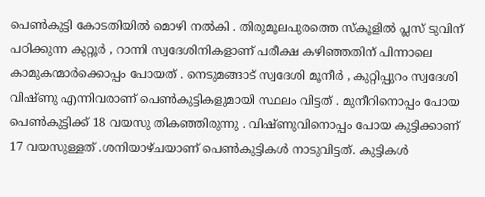പെണ്‍കുട്ടി കോടതിയില്‍ മൊഴി നല്‍കി . തിരുമൂലപുരത്തെ സ്‌കൂളില്‍ പ്ലസ് ടുവിന് പഠിക്കുന്ന കുറ്റൂര്‍ , റാന്നി സ്വദേശിനികളാണ് പരീക്ഷ കഴിഞ്ഞതിന് പിന്നാലെ കാമുകന്മാര്‍ക്കൊപ്പം പോയത് . നെടുമങ്ങാട് സ്വദേശി മൂനീര്‍ , കുറ്റിപ്പുറം സ്വദേശി വിഷ്ണു എന്നിവരാണ് പെണ്‍കുട്ടികളുമായി സ്ഥലം വിട്ടത് . മുനീറിനൊപ്പം പോയ പെണ്‍കുട്ടിക്ക് 18 വയസു തികഞ്ഞിരുന്നു . വിഷ്ണുവിനൊപ്പം പോയ കുട്ടിക്കാണ് 17 വയസുള്ളത് .ശനിയാഴ്ചയാണ് പെണ്‍കുട്ടികള്‍ നാടുവിട്ടത്. കുട്ടികള്‍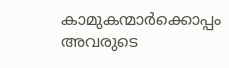കാമുകന്മാര്‍ക്കൊപ്പം അവരുടെ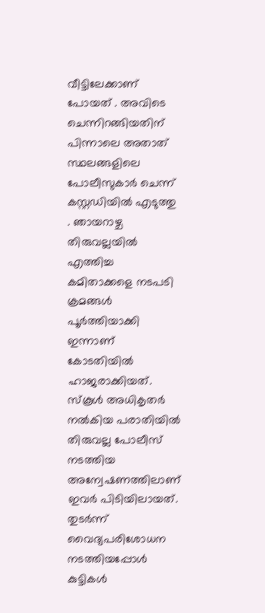വീട്ടിലേക്കാണ് പോയത് . അവിടെ ചെന്നിറങ്ങിയതിന് പിന്നാലെ അതാത് സ്ഥലങ്ങളിലെ പോലീസുകാര്‍ ചെന്ന് കസ്റ്റഡിയില്‍ എടുത്തു . ഞായറാഴ്ച തിരുവല്ലയില്‍ എത്തിച്ച കമിതാക്കളെ നടപടി ക്രമങ്ങള്‍ പൂര്‍ത്തിയാക്കി ഇന്നാണ് കോടതിയില്‍ ഹാജരാക്കിയത്. സ്‌കൂള്‍ അധികൃതര്‍ നല്‍കിയ പരാതിയില്‍ തിരുവല്ല പോലീസ് നടത്തിയ അന്വേഷണത്തിലാണ് ഇവര്‍ പിടിയിലായത്. തുടര്‍ന്ന് വൈദ്യപരിശോധന നടത്തിയപ്പോള്‍ കുട്ടികള്‍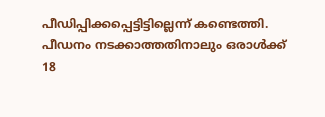പീഡിപ്പിക്കപ്പെട്ടിട്ടില്ലെന്ന് കണ്ടെത്തി.  പീഡനം നടക്കാത്തതിനാലും ഒരാള്‍ക്ക് 18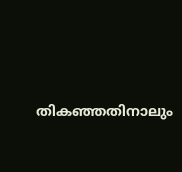തികഞ്ഞതിനാലും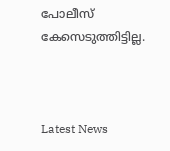പോലീസ് കേസെടുത്തിട്ടില്ല.



Latest News